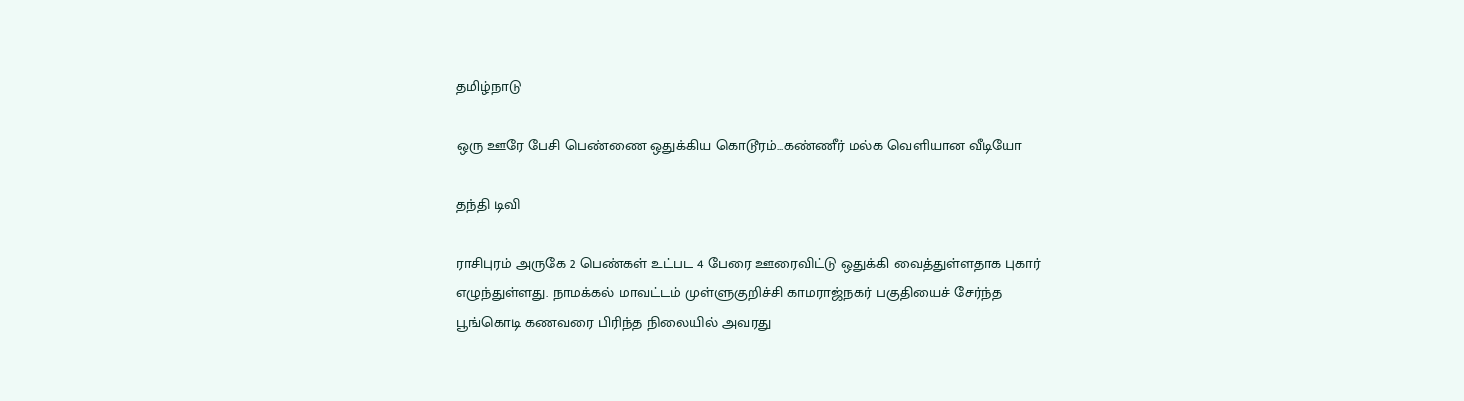தமிழ்நாடு

ஒரு ஊரே பேசி பெண்ணை ஒதுக்கிய கொடூரம்...கண்ணீர் மல்க வெளியான வீடியோ

தந்தி டிவி

ராசிபுரம் அருகே 2 பெண்கள் உட்பட 4 பேரை ஊரைவிட்டு ஒதுக்கி வைத்துள்ளதாக புகார் எழுந்துள்ளது. நாமக்கல் மாவட்டம் முள்ளுகுறிச்சி காமராஜ்நகர் பகுதியைச் சேர்ந்த பூங்கொடி கணவரை பிரிந்த நிலையில் அவரது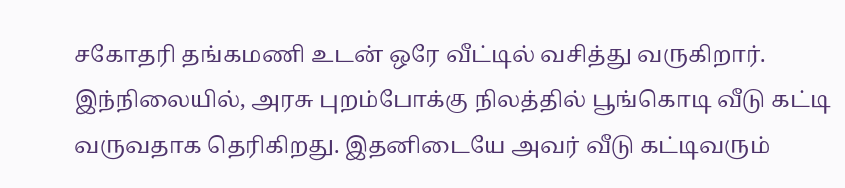சகோதரி தங்கமணி உடன் ஒரே வீட்டில் வசித்து வருகிறார். இந்நிலையில், அரசு புறம்போக்கு நிலத்தில் பூங்கொடி வீடு கட்டி வருவதாக தெரிகிறது. இதனிடையே அவர் வீடு கட்டிவரும்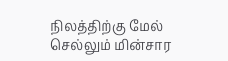நிலத்திற்கு மேல் செல்லும் மின்சார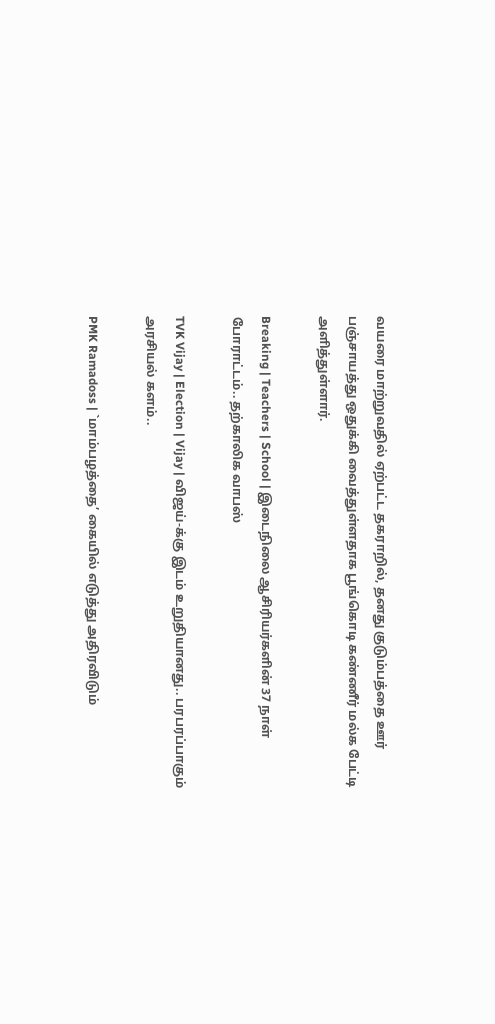வயரை மாற்றுவதில் ஏற்பட்ட தகராறில், தனது குடும்பத்தை ஊர் பஞ்சாயத்து ஒதுக்கி வைத்துள்ளதாக பூங்கொடி கண்ணீர் மல்க பேட்டி அளித்துள்ளார்.

Breaking | Teachers | School | இடைநிலை ஆசிரியர்களின் 37 நாள் போராட்டம்.. தற்காலிக வாபஸ்

TVK Vijay | Election | Vijay | விஜய்-க்கு இடம் உறுதியானது.. பரபரப்பாகும் அரசியல் களம்..

PMK Ramadoss | `மாம்பழத்தை’ கையில் எடுத்து அதிரவிடும்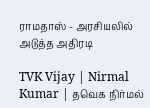ராமதாஸ் - அரசியலில் அடுத்த அதிரடி

TVK Vijay | Nirmal Kumar | தவெக நிர்மல்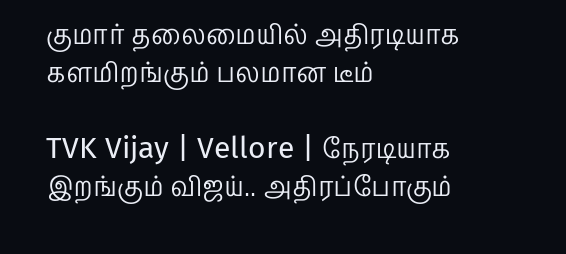குமார் தலைமையில் அதிரடியாக களமிறங்கும் பலமான டீம்

TVK Vijay | Vellore | நேரடியாக இறங்கும் விஜய்.. அதிரப்போகும்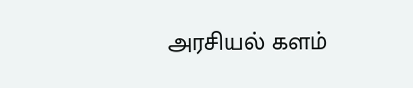அரசியல் களம்